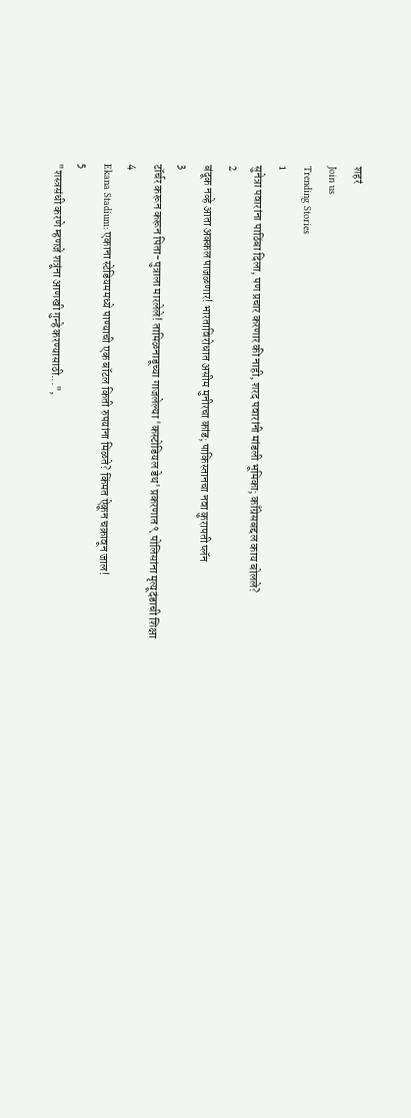शहरं
Join us
Trending Stories
1
सुनेत्रा पवारांना पाठिंबा दिला, पण प्रचार करणार की नाही, शरद पवारांनी मांडली भूमिका; काँग्रेसबद्दल काय बोलले?
2
बंदूक नव्हे आता अक्कल पाजळणार! भारताविरोधात असीम मुनीरचा कांड; पाकिस्तानचा नवा कुरापती प्लॅन
3
टॉर्चर करून करून पिता-पुत्राला मारलेले! तामिळनाडूच्या गाजलेल्या 'कस्टोडियल डेथ' प्रकरणात ९ पोलिसांना मृत्यूदंडाची शिक्षा
4
Ekana Stadium: एकाना स्टेडियममध्ये पाण्याची एक बॉटल किती रुपयांना मिळते? किंमत ऐकून चक्रावून जाल!
5
"शस्त्रसंधी करणे म्हणजे शत्रूंना आणखी गुन्हे करण्यासाठी...",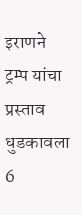इराणने ट्रम्प यांचा प्रस्ताव धुडकावला
6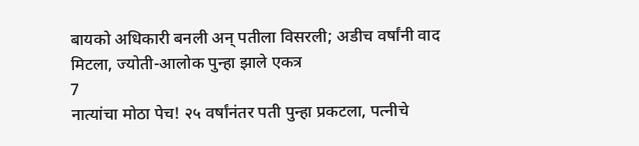बायको अधिकारी बनली अन् पतीला विसरली; अडीच वर्षांनी वाद मिटला, ज्योती-आलोक पुन्हा झाले एकत्र
7
नात्यांचा मोठा पेच! २५ वर्षांनंतर पती पुन्हा प्रकटला, पत्नीचे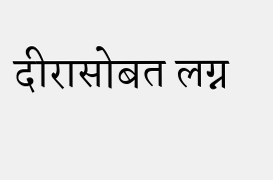दीरासोबत लग्न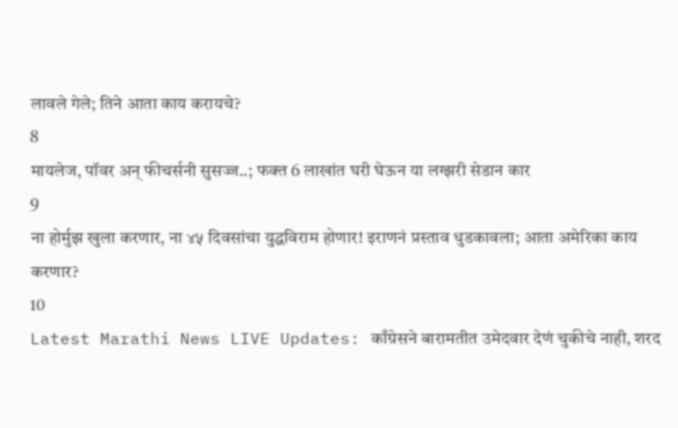लावले गेले; तिने आता काय करायचे?
8
मायलेज, पॉवर अन् फीचर्सनी सुसज्ज..; फक्त 6 लाखांत घरी घेऊन या लग्झरी सेडान कार
9
ना होर्मुझ खुला करणार, ना ४५ दिवसांचा युद्धविराम होणार! इराणनं प्रस्ताव धुडकावला; आता अमेरिका काय करणार?
10
Latest Marathi News LIVE Updates: काँग्रेसने बारामतीत उमेदवार देणं चुकीचे नाही, शरद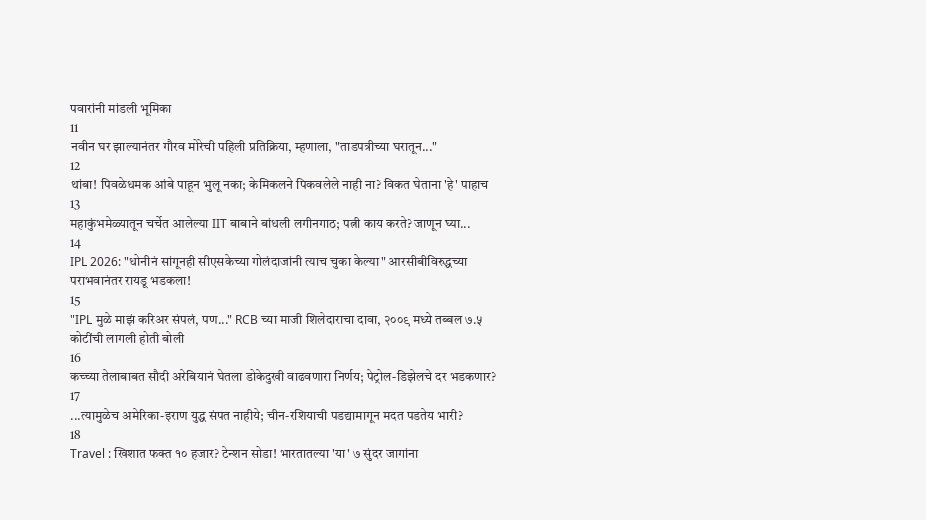पवारांनी मांडली भूमिका
11
नवीन घर झाल्यानंतर गौरव मोरेची पहिली प्रतिक्रिया, म्हणाला, "ताडपत्रीच्या घरातून..."
12
थांबा! पिवळेधमक आंबे पाहून भुलू नका; केमिकलने पिकवलेले नाही ना? विकत घेताना 'हे' पाहाच
13
महाकुंभमेळ्यातून चर्चेत आलेल्या IIT बाबाने बांधली लगीनगाठ; पत्नी काय करते? जाणून घ्या...
14
IPL 2026: "धोनीनं सांगूनही सीएसकेच्या गोलंदाजांनी त्याच चुका केल्या" आरसीबीविरुद्धच्या पराभवानंतर रायडू भडकला!
15
"IPL मुळे माझं करिअर संपलं, पण..." RCB च्या माजी शिलेदाराचा दावा, २००९ मध्ये तब्बल ७.५ कोटींची लागली होती बोली
16
कच्च्या तेलाबाबत सौदी अरेबियानं घेतला डोकेदुखी वाढवणारा निर्णय; पेट्रोल-डिझेलचे दर भडकणार?
17
...त्यामुळेच अमेरिका-इराण युद्ध संपत नाहीये; चीन-रशियाची पडद्यामागून मदत पडतेय भारी?
18
Travel : खिशात फक्त १० हजार? टेन्शन सोडा! भारतातल्या 'या' ७ सुंदर जागांना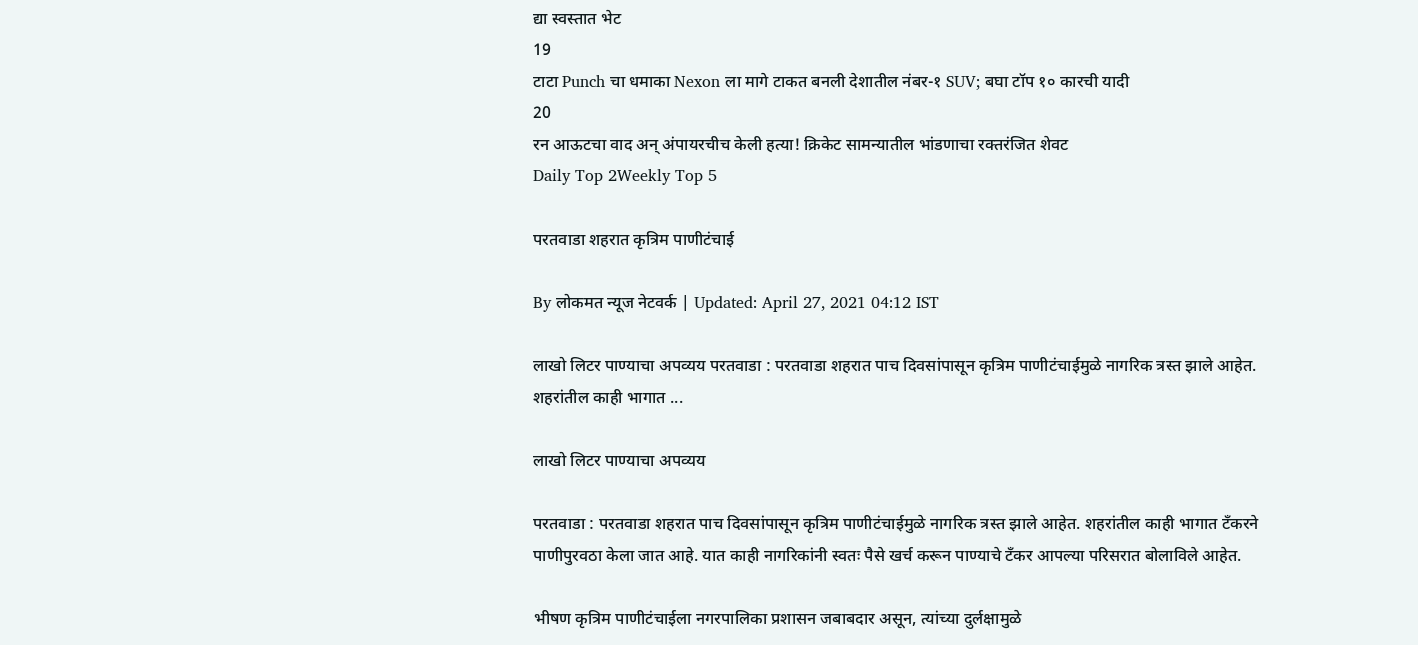द्या स्वस्तात भेट
19
टाटा Punch चा धमाका Nexon ला मागे टाकत बनली देशातील नंबर-१ SUV; बघा टॉप १० कारची यादी
20
रन आऊटचा वाद अन् अंपायरचीच केली हत्या! क्रिकेट सामन्यातील भांडणाचा रक्तरंजित शेवट
Daily Top 2Weekly Top 5

परतवाडा शहरात कृत्रिम पाणीटंचाई

By लोकमत न्यूज नेटवर्क | Updated: April 27, 2021 04:12 IST

लाखो लिटर पाण्याचा अपव्यय परतवाडा : परतवाडा शहरात पाच दिवसांपासून कृत्रिम पाणीटंचाईमुळे नागरिक त्रस्त झाले आहेत. शहरांतील काही भागात ...

लाखो लिटर पाण्याचा अपव्यय

परतवाडा : परतवाडा शहरात पाच दिवसांपासून कृत्रिम पाणीटंचाईमुळे नागरिक त्रस्त झाले आहेत. शहरांतील काही भागात टँकरने पाणीपुरवठा केला जात आहे. यात काही नागरिकांनी स्वतः पैसे खर्च करून पाण्याचे टँकर आपल्या परिसरात बोलाविले आहेत.

भीषण कृत्रिम पाणीटंचाईला नगरपालिका प्रशासन जबाबदार असून, त्यांच्या दुर्लक्षामुळे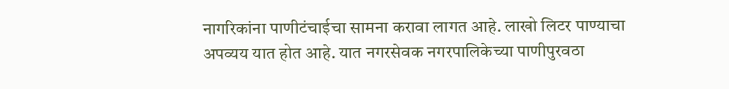नागरिकांना पाणीटंचाईचा सामना करावा लागत आहे. लाखो लिटर पाण्याचा अपव्यय यात होत आहे. यात नगरसेवक नगरपालिकेच्या पाणीपुरवठा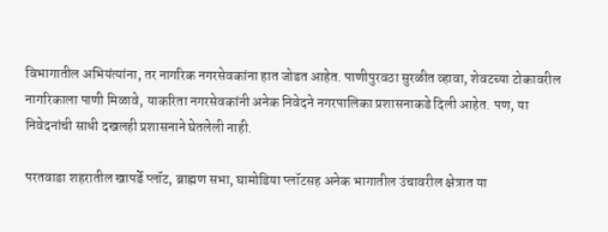विभागातील अभियंत्यांना, तर नागरिक नगरसेवकांना हात जोडत आहेत. पाणीपुरवठा सुरळीत व्हावा, शेवटच्या टोकावरील नागरिकाला पाणी मिळावे, याकरिता नगरसेवकांनी अनेक निवेदने नगरपालिका प्रशासनाकडे दिली आहेत. पण, या निवेदनांची साधी दखलही प्रशासनाने घेतलेली नाही.

परतवाडा शहरातील खापर्डे प्लॉट, ब्राह्मण सभा, घामोडिया प्लॉटसह अनेक भागातील उंचावरील क्षेत्रात या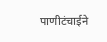पाणीटंचाईने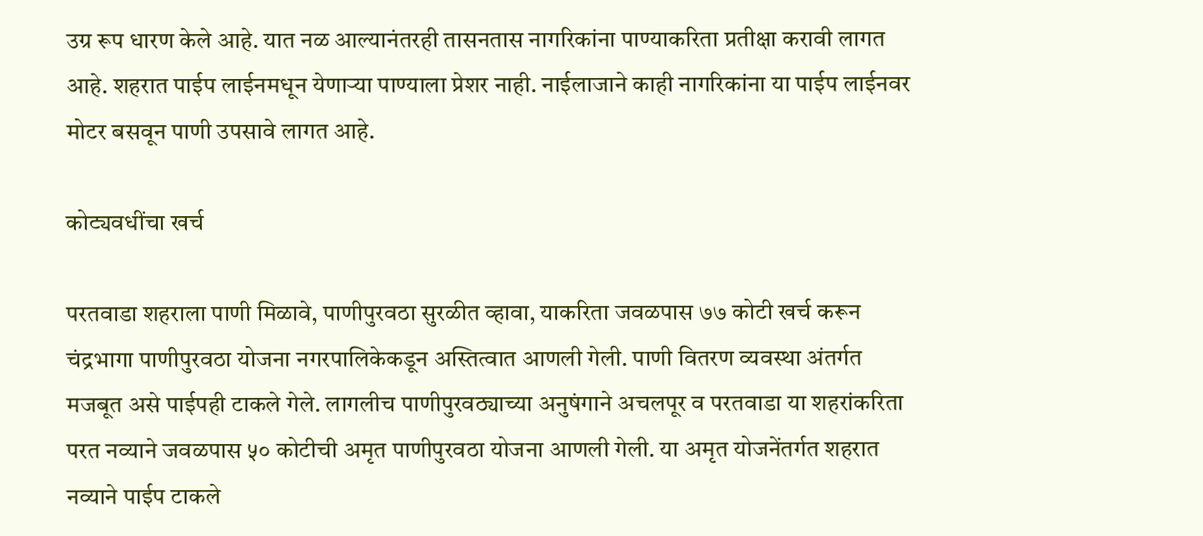उग्र रूप धारण केले आहे. यात नळ आल्यानंतरही तासनतास नागरिकांना पाण्याकरिता प्रतीक्षा करावी लागत आहे. शहरात पाईप लाईनमधून येणाऱ्या पाण्याला प्रेशर नाही. नाईलाजाने काही नागरिकांना या पाईप लाईनवर मोटर बसवून पाणी उपसावे लागत आहे.

कोट्यवधींचा खर्च

परतवाडा शहराला पाणी मिळावे, पाणीपुरवठा सुरळीत व्हावा, याकरिता जवळपास ७७ कोटी खर्च करून चंद्रभागा पाणीपुरवठा योजना नगरपालिकेकडून अस्तित्वात आणली गेली. पाणी वितरण व्यवस्था अंतर्गत मजबूत असे पाईपही टाकले गेले. लागलीच पाणीपुरवठ्याच्या अनुषंगाने अचलपूर व परतवाडा या शहरांकरिता परत नव्याने जवळपास ५० कोटीची अमृत पाणीपुरवठा योजना आणली गेली. या अमृत योजनेंतर्गत शहरात नव्याने पाईप टाकले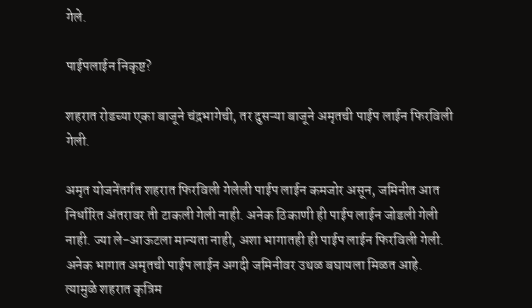गेले.

पाईपलाईन निकृष्ट?

शहरात रोडच्या एका बाजूने चंद्रभागेची, तर दुसऱ्या बाजूने अमृतची पाईप लाईन फिरविली गेली.

अमृत योजनेंतर्गत शहरात फिरविली गेलेली पाईप लाईन कमजोर असून, जमिनीत आत निर्धारित अंतरावर ती टाकली गेली नाही. अनेक ठिकाणी ही पाईप लाईन जोडली गेली नाही. ज्या ले-आऊटला मान्यता नाही, अशा भागातही ही पाईप लाईन फिरविली गेली. अनेक भागात अमृतची पाईप लाईन अगदी जमिनीवर उथळ बघायला मिळत आहे. त्यामुळे शहरात कृत्रिम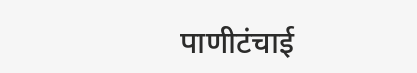पाणीटंचाई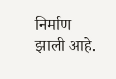निर्माण झाली आहे.